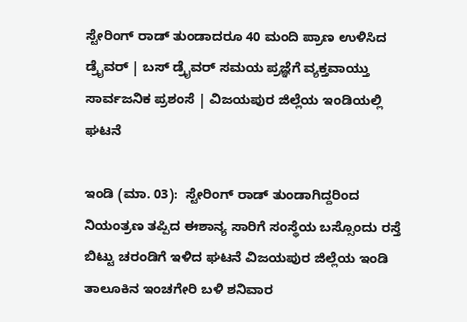ಸ್ಟೇರಿಂಗ್‌ ರಾಡ್‌ ತುಂಡಾದರೂ 40 ಮಂದಿ ಪ್ರಾಣ ಉಳಿಸಿದ ಡ್ರೈವರ್ | ಬಸ್ ಡ್ರೈವರ್ ಸಮಯ ಪ್ರಜ್ಞೆಗೆ ವ್ಯಕ್ತವಾಯ್ತು ಸಾರ್ವಜನಿಕ ಪ್ರಶಂಸೆ | ವಿಜಯಪುರ ಜಿಲ್ಲೆಯ ಇಂಡಿಯಲ್ಲಿ ಘಟನೆ

ಇಂಡಿ (ಮಾ. 03):  ಸ್ಟೇರಿಂಗ್‌ ರಾಡ್‌ ತುಂಡಾಗಿದ್ದರಿಂದ ನಿಯಂತ್ರಣ ತಪ್ಪಿದ ಈಶಾನ್ಯ ಸಾರಿಗೆ ಸಂಸ್ಥೆಯ ಬಸ್ಸೊಂದು ರಸ್ತೆ ಬಿಟ್ಟು ಚರಂಡಿಗೆ ಇಳಿದ ಘಟನೆ ವಿಜಯಪುರ ಜಿಲ್ಲೆಯ ಇಂಡಿ ತಾಲೂಕಿನ ಇಂಚಗೇರಿ ಬಳಿ ಶನಿವಾರ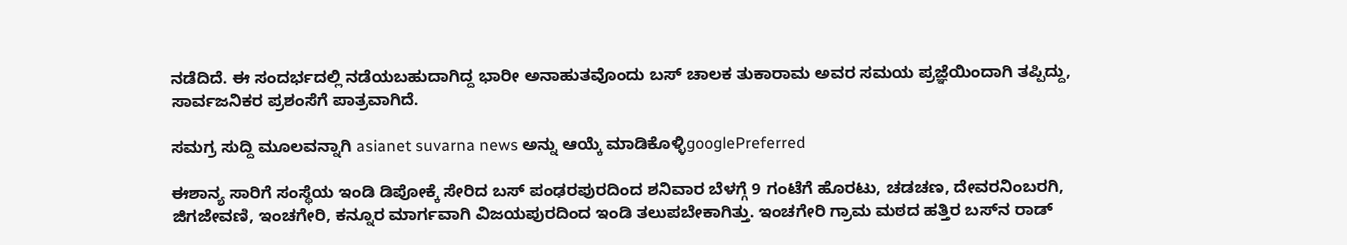ನಡೆದಿದೆ. ಈ ಸಂದರ್ಭದಲ್ಲಿ ನಡೆಯಬಹುದಾಗಿದ್ದ ಭಾರೀ ಅನಾಹುತವೊಂದು ಬಸ್‌ ಚಾಲಕ ತುಕಾರಾಮ ಅವರ ಸಮಯ ಪ್ರಜ್ಞೆಯಿಂದಾಗಿ ತಪ್ಪಿದ್ದು, ಸಾರ್ವಜನಿಕರ ಪ್ರಶಂಸೆಗೆ ಪಾತ್ರವಾಗಿದೆ.

ಸಮಗ್ರ ಸುದ್ದಿ ಮೂಲವನ್ನಾಗಿ asianet suvarna news ಅನ್ನು ಆಯ್ಕೆ ಮಾಡಿಕೊಳ್ಳಿgooglePreferred

ಈಶಾನ್ಯ ಸಾರಿಗೆ ಸಂಸ್ಥೆಯ ಇಂಡಿ ಡಿಪೋಕ್ಕೆ ಸೇರಿದ ಬಸ್‌ ಪಂಢರಪುರದಿಂದ ಶನಿವಾರ ಬೆಳಗ್ಗೆ 9 ಗಂಟೆಗೆ ಹೊರಟು, ಚಡಚಣ, ದೇವರನಿಂಬರಗಿ, ಜಿಗಜೇವಣಿ, ಇಂಚಗೇರಿ, ಕನ್ನೂರ ಮಾರ್ಗವಾಗಿ ವಿಜಯಪುರದಿಂದ ಇಂಡಿ ತಲುಪಬೇಕಾಗಿತ್ತು. ಇಂಚಗೇರಿ ಗ್ರಾಮ ಮಠದ ಹತ್ತಿರ ಬಸ್‌ನ ರಾಡ್‌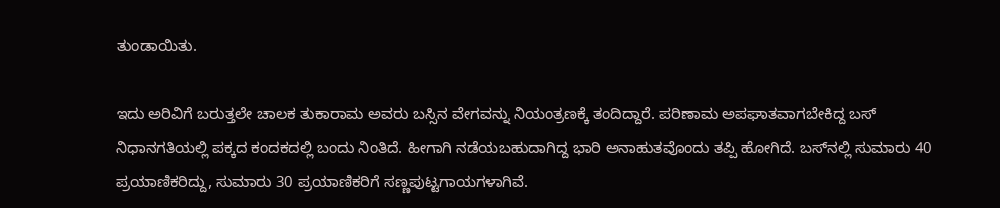ತುಂಡಾಯಿತು.

ಇದು ಅರಿವಿಗೆ ಬರುತ್ತಲೇ ಚಾಲಕ ತುಕಾರಾಮ ಅವರು ಬಸ್ಸಿನ ವೇಗವನ್ನು ನಿಯಂತ್ರಣಕ್ಕೆ ತಂದಿದ್ದಾರೆ. ಪರಿಣಾಮ ಅಪಘಾತವಾಗಬೇಕಿದ್ದ ಬಸ್‌ ನಿಧಾನಗತಿಯಲ್ಲಿ ಪಕ್ಕದ ಕಂದಕದಲ್ಲಿ ಬಂದು ನಿಂತಿದೆ. ಹೀಗಾಗಿ ನಡೆಯಬಹುದಾಗಿದ್ದ ಭಾರಿ ಅನಾಹುತವೊಂದು ತಪ್ಪಿ ಹೋಗಿದೆ. ಬಸ್‌ನಲ್ಲಿ ಸುಮಾರು 40 ಪ್ರಯಾಣಿಕರಿದ್ದು, ಸುಮಾರು 30 ಪ್ರಯಾಣಿಕರಿಗೆ ಸಣ್ಣಪುಟ್ಟಗಾಯಗಳಾಗಿವೆ.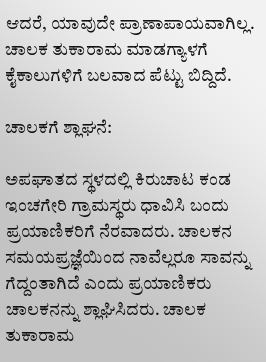ಆದರೆ, ಯಾವುದೇ ಪ್ರಾಣಾಪಾಯವಾಗಿಲ್ಲ. ಚಾಲಕ ತುಕಾರಾಮ ಮಾಡಗ್ಯಾಳಗೆ ಕೈಕಾಲುಗಳಿಗೆ ಬಲವಾದ ಪೆಟ್ಟು ಬಿದ್ದಿದೆ.

ಚಾಲಕಗೆ ಶ್ಲಾಘನೆ:

ಅಪಘಾತದ ಸ್ಥಳದಲ್ಲಿ ಕಿರುಚಾಟ ಕಂಡ ಇಂಚಗೇರಿ ಗ್ರಾಮಸ್ಥರು ಧಾವಿಸಿ ಬಂದು ಪ್ರಯಾಣಿಕರಿಗೆ ನೆರವಾದರು. ಚಾಲಕನ ಸಮಯಪ್ರಜ್ಞೆಯಿಂದ ನಾವೆಲ್ಲರೂ ಸಾವನ್ನು ಗೆದ್ದಂತಾಗಿದೆ ಎಂದು ಪ್ರಯಾಣಿಕರು ಚಾಲಕನನ್ನು ಶ್ಲಾಘಿಸಿದರು. ಚಾಲಕ ತುಕಾರಾಮ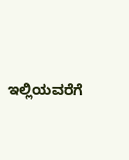ಇಲ್ಲಿಯವರೆಗೆ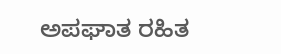ಅಪಘಾತ ರಹಿತ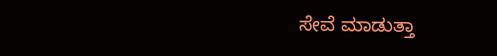ಸೇವೆ ಮಾಡುತ್ತಾ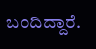ಬಂದಿದ್ದಾರೆ.